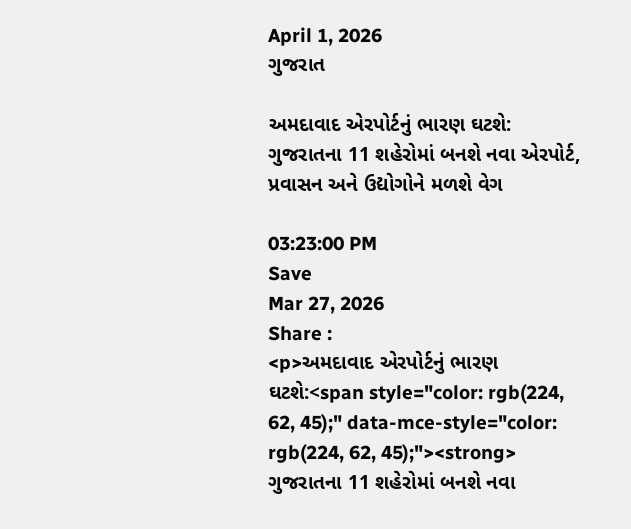April 1, 2026
ગુજરાત

અમદાવાદ એરપોર્ટનું ભારણ ઘટશે: ગુજરાતના 11 શહેરોમાં બનશે નવા એરપોર્ટ, પ્રવાસન અને ઉદ્યોગોને મળશે વેગ

03:23:00 PM
Save
Mar 27, 2026
Share :
<p>અમદાવાદ એરપોર્ટનું ભારણ ઘટશે:<span style="color: rgb(224, 62, 45);" data-mce-style="color: rgb(224, 62, 45);"><strong> ગુજરાતના 11 શહેરોમાં બનશે નવા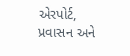એરપોર્ટ, પ્રવાસન અને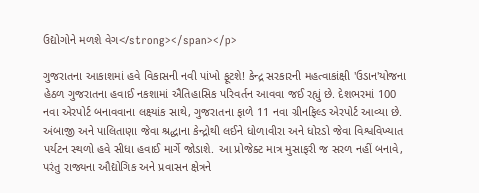ઉદ્યોગોને મળશે વેગ</strong></span></p>

ગુજરાતના આકાશમાં હવે વિકાસની નવી પાંખો ફૂટશે! કેન્દ્ર સરકારની મહત્વાકાંક્ષી 'ઉડાન'યોજના હેઠળ ગુજરાતના હવાઈ નકશામાં ઐતિહાસિક પરિવર્તન આવવા જઈ રહ્યું છે. દેશભરમાં 100 નવા એરપોર્ટ બનાવવાના લક્ષ્યાંક સાથે, ગુજરાતના ફાળે 11 નવા ગ્રીનફિલ્ડ એરપોર્ટ આવ્યા છે. અંબાજી અને પાલિતાણા જેવા શ્રદ્ધાના કેન્દ્રોથી લઈને ધોળાવીરા અને ધોરડો જેવા વિશ્વવિખ્યાત પર્યટન સ્થળો હવે સીધા હવાઈ માર્ગે જોડાશે. આ પ્રોજેક્ટ માત્ર મુસાફરી જ સરળ નહીં બનાવે, પરંતુ રાજ્યના ઔદ્યોગિક અને પ્રવાસન ક્ષેત્રને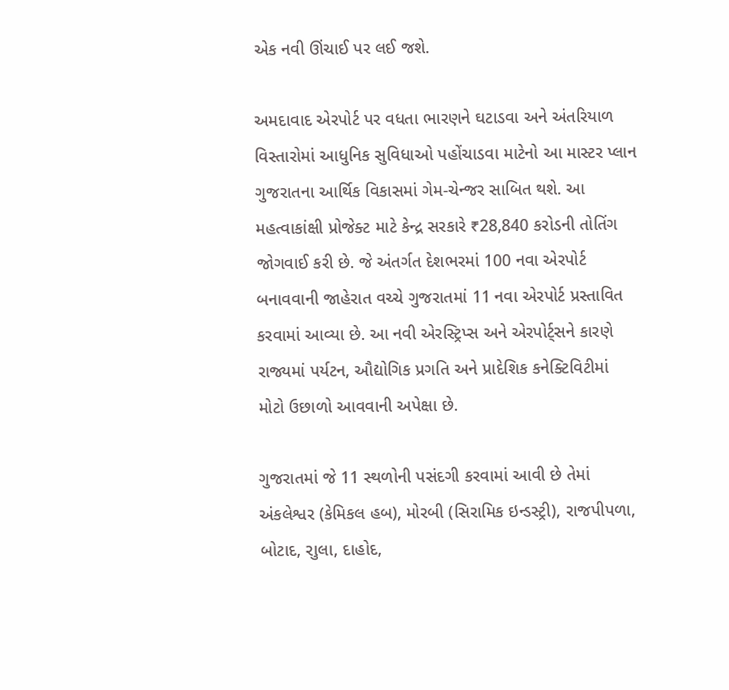એક નવી ઊંચાઈ પર લઈ જશે.

અમદાવાદ એરપોર્ટ પર વધતા ભારણને ઘટાડવા અને અંતરિયાળ વિસ્તારોમાં આધુનિક સુવિધાઓ પહોંચાડવા માટેનો આ માસ્ટર પ્લાન ગુજરાતના આર્થિક વિકાસમાં ગેમ-ચેન્જર સાબિત થશે. આ મહત્વાકાંક્ષી પ્રોજેક્ટ માટે કેન્દ્ર સરકારે ₹28,840 કરોડની તોતિંગ જોગવાઈ કરી છે. જે અંતર્ગત દેશભરમાં 100 નવા એરપોર્ટ બનાવવાની જાહેરાત વચ્ચે ગુજરાતમાં 11 નવા એરપોર્ટ પ્રસ્તાવિત કરવામાં આવ્યા છે. આ નવી એરસ્ટ્રિપ્સ અને એરપોર્ટ્સને કારણે રાજ્યમાં પર્યટન, ઔદ્યોગિક પ્રગતિ અને પ્રાદેશિક કનેક્ટિવિટીમાં મોટો ઉછાળો આવવાની અપેક્ષા છે.

ગુજરાતમાં જે 11 સ્થળોની પસંદગી કરવામાં આવી છે તેમાં અંકલેશ્વર (કેમિકલ હબ), મોરબી (સિરામિક ઇન્ડસ્ટ્રી), રાજપીપળા, બોટાદ, રાુલા, દાહોદ,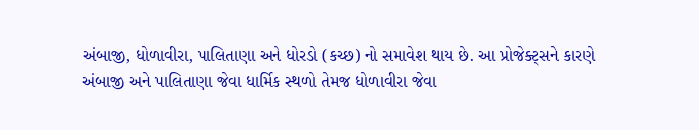અંબાજી, ધોળાવીરા, પાલિતાણા અને ધોરડો (કચ્છ) નો સમાવેશ થાય છે. આ પ્રોજેક્ટ્સને કારણે અંબાજી અને પાલિતાણા જેવા ધાર્મિક સ્થળો તેમજ ધોળાવીરા જેવા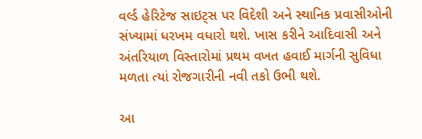વર્લ્ડ હેરિટેજ સાઇટ્સ પર વિદેશી અને સ્થાનિક પ્રવાસીઓની સંખ્યામાં ધરખમ વધારો થશે. ખાસ કરીને આદિવાસી અને અંતરિયાળ વિસ્તારોમાં પ્રથમ વખત હવાઈ માર્ગની સુવિધા મળતા ત્યાં રોજગારીની નવી તકો ઉભી થશે.

આ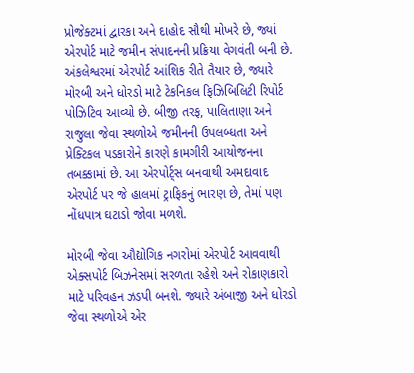પ્રોજેક્ટમાં દ્વારકા અને દાહોદ સૌથી મોખરે છે, જ્યાં એરપોર્ટ માટે જમીન સંપાદનની પ્રક્રિયા વેગવંતી બની છે. અંકલેશ્વરમાં એરપોર્ટ આંશિક રીતે તૈયાર છે, જ્યારે મોરબી અને ધોરડો માટે ટેકનિકલ ફિઝિબિલિટી રિપોર્ટ પોઝિટિવ આવ્યો છે. બીજી તરફ, પાલિતાણા અને રાજુલા જેવા સ્થળોએ જમીનની ઉપલબ્ધતા અને પ્રેક્ટિકલ પડકારોને કારણે કામગીરી આયોજનના તબક્કામાં છે. આ એરપોર્ટ્સ બનવાથી અમદાવાદ એરપોર્ટ પર જે હાલમાં ટ્રાફિકનું ભારણ છે, તેમાં પણ નોંધપાત્ર ઘટાડો જોવા મળશે.

મોરબી જેવા ઔદ્યોગિક નગરોમાં એરપોર્ટ આવવાથી એક્સપોર્ટ બિઝનેસમાં સરળતા રહેશે અને રોકાણકારો માટે પરિવહન ઝડપી બનશે. જ્યારે અંબાજી અને ધોરડો જેવા સ્થળોએ એર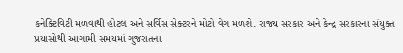કનેક્ટિવિટી મળવાથી હોટલ અને સર્વિસ સેક્ટરને મોટો વેગ મળશે. રાજ્ય સરકાર અને કેન્દ્ર સરકારના સંયુક્ત પ્રયાસોથી આગામી સમયમાં ગુજરાતના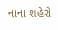નાના શહેરો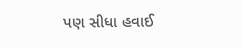પણ સીધા હવાઈ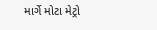માર્ગે મોટા મેટ્રો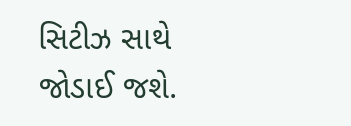સિટીઝ સાથે જોડાઈ જશે.